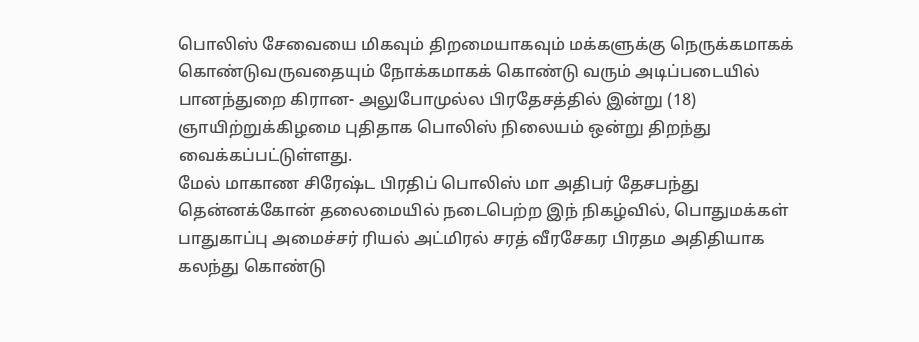பொலிஸ் சேவையை மிகவும் திறமையாகவும் மக்களுக்கு நெருக்கமாகக் கொண்டுவருவதையும் நோக்கமாகக் கொண்டு வரும் அடிப்படையில் பானந்துறை கிரான- அலுபோமுல்ல பிரதேசத்தில் இன்று (18) ஞாயிற்றுக்கிழமை புதிதாக பொலிஸ் நிலையம் ஒன்று திறந்து வைக்கப்பட்டுள்ளது.
மேல் மாகாண சிரேஷ்ட பிரதிப் பொலிஸ் மா அதிபர் தேசபந்து தென்னக்கோன் தலைமையில் நடைபெற்ற இந் நிகழ்வில், பொதுமக்கள் பாதுகாப்பு அமைச்சர் ரியல் அட்மிரல் சரத் வீரசேகர பிரதம அதிதியாக கலந்து கொண்டு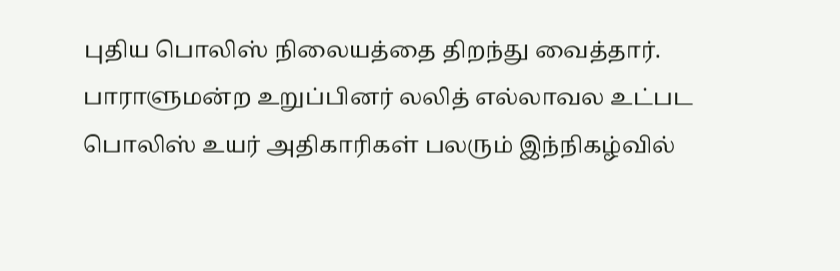புதிய பொலிஸ் நிலையத்தை திறந்து வைத்தார்.
பாராளுமன்ற உறுப்பினர் லலித் எல்லாவல உட்பட பொலிஸ் உயர் அதிகாரிகள் பலரும் இந்நிகழ்வில்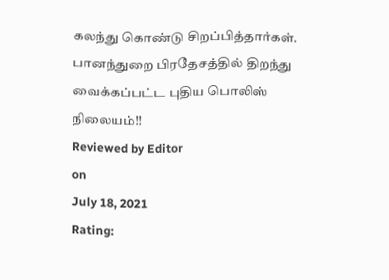கலந்து கொண்டு சிறப்பித்தார்கள்.
பானந்துறை பிரதேசத்தில் திறந்து வைக்கப்பட்ட புதிய பொலிஸ் நிலையம்!!
Reviewed by Editor
on
July 18, 2021
Rating: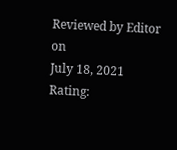Reviewed by Editor
on
July 18, 2021
Rating: